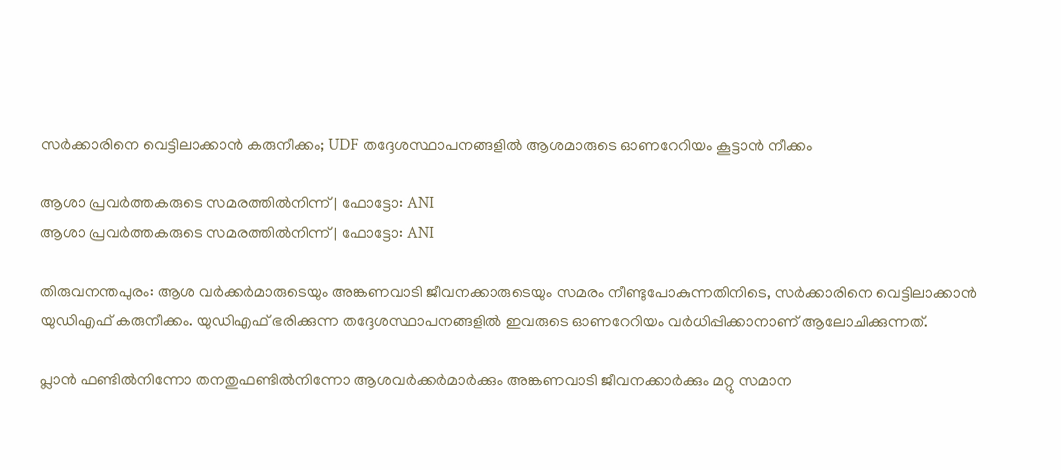സര്‍ക്കാരിനെ വെട്ടിലാക്കാന്‍ കരുനീക്കം; UDF തദ്ദേശസ്ഥാപനങ്ങളില്‍ ആശമാരുടെ ഓണറേറിയം കൂട്ടാന്‍ നീക്കം

ആശാ പ്രവർത്തകരുടെ സമരത്തിൽനിന്ന് | ഫോട്ടോ: ANI
ആശാ പ്രവർത്തകരുടെ സമരത്തിൽനിന്ന് | ഫോട്ടോ: ANI

തിരുവനന്തപുരം: ആശ വര്‍ക്കര്‍മാരുടെയും അങ്കണവാടി ജീവനക്കാരുടെയും സമരം നീണ്ടുപോകുന്നതിനിടെ, സര്‍ക്കാരിനെ വെട്ടിലാക്കാന്‍ യുഡിഎഫ് കരുനീക്കം. യുഡിഎഫ് ഭരിക്കുന്ന തദ്ദേശസ്ഥാപനങ്ങളില്‍ ഇവരുടെ ഓണറേറിയം വര്‍ധിപ്പിക്കാനാണ് ആലോചിക്കുന്നത്.

പ്ലാന്‍ ഫണ്ടില്‍നിന്നോ തനതുഫണ്ടില്‍നിന്നോ ആശവര്‍ക്കര്‍മാര്‍ക്കും അങ്കണവാടി ജീവനക്കാര്‍ക്കും മറ്റു സമാന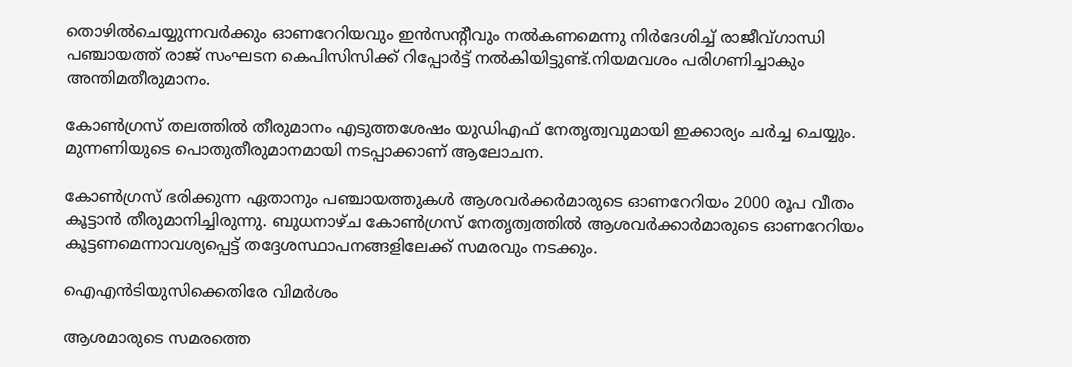തൊഴില്‍ചെയ്യുന്നവര്‍ക്കും ഓണറേറിയവും ഇന്‍സന്റീവും നല്‍കണമെന്നു നിര്‍ദേശിച്ച് രാജീവ്ഗാന്ധി പഞ്ചായത്ത് രാജ് സംഘടന കെപിസിസിക്ക് റിപ്പോര്‍ട്ട് നല്‍കിയിട്ടുണ്ട്.നിയമവശം പരിഗണിച്ചാകും അന്തിമതീരുമാനം.

കോണ്‍ഗ്രസ് തലത്തില്‍ തീരുമാനം എടുത്തശേഷം യുഡിഎഫ് നേതൃത്വവുമായി ഇക്കാര്യം ചര്‍ച്ച ചെയ്യും. മുന്നണിയുടെ പൊതുതീരുമാനമായി നടപ്പാക്കാണ് ആലോചന.

കോണ്‍ഗ്രസ് ഭരിക്കുന്ന ഏതാനും പഞ്ചായത്തുകള്‍ ആശവര്‍ക്കര്‍മാരുടെ ഓണറേറിയം 2000 രൂപ വീതം കൂട്ടാന്‍ തീരുമാനിച്ചിരുന്നു. ബുധനാഴ്ച കോണ്‍ഗ്രസ് നേതൃത്വത്തില്‍ ആശവര്‍ക്കാര്‍മാരുടെ ഓണറേറിയം കൂട്ടണമെന്നാവശ്യപ്പെട്ട് തദ്ദേശസ്ഥാപനങ്ങളിലേക്ക് സമരവും നടക്കും.

ഐഎന്‍ടിയുസിക്കെതിരേ വിമര്‍ശം

ആശമാരുടെ സമരത്തെ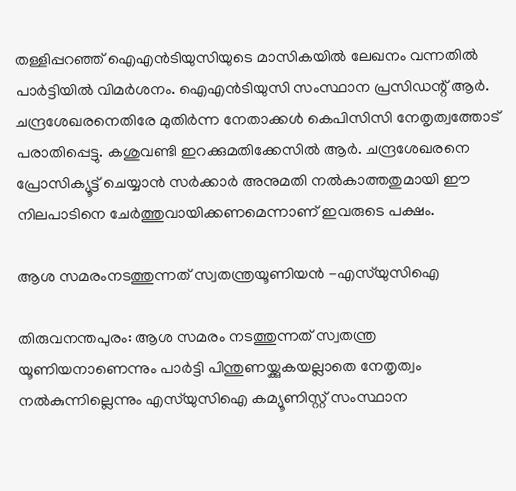തള്ളിപ്പറഞ്ഞ് ഐഎന്‍ടിയുസിയുടെ മാസികയില്‍ ലേഖനം വന്നതില്‍ പാര്‍ട്ടിയില്‍ വിമര്‍ശനം. ഐഎന്‍ടിയുസി സംസ്ഥാന പ്രസിഡന്റ് ആര്‍. ചന്ദ്രശേഖരനെതിരേ മുതിര്‍ന്ന നേതാക്കള്‍ കെപിസിസി നേതൃത്വത്തോട് പരാതിപ്പെട്ടു. കശുവണ്ടി ഇറക്കുമതിക്കേസില്‍ ആര്‍. ചന്ദ്രശേഖരനെ പ്രോസിക്യൂട്ട് ചെയ്യാന്‍ സര്‍ക്കാര്‍ അനുമതി നല്‍കാത്തതുമായി ഈ നിലപാടിനെ ചേര്‍ത്തുവായിക്കണമെന്നാണ് ഇവരുടെ പക്ഷം.

ആശ സമരംനടത്തുന്നത് സ്വതന്ത്രയൂണിയന്‍ -എസ്‌യുസിഐ

തിരുവനന്തപുരം: ആശ സമരം നടത്തുന്നത് സ്വതന്ത്ര യൂണിയനാണെന്നും പാര്‍ട്ടി പിന്തുണയ്ക്കുകയല്ലാതെ നേതൃത്വം നല്‍കുന്നില്ലെന്നും എസ്‌യുസിഐ കമ്യൂണിസ്റ്റ് സംസ്ഥാന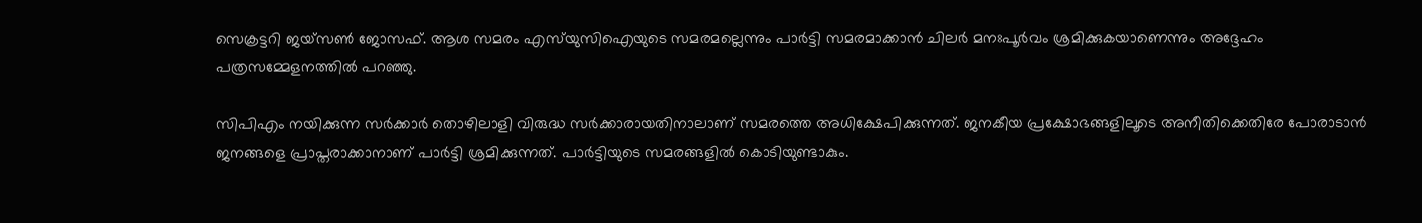സെക്രട്ടറി ജയ്സണ്‍ ജോസഫ്. ആശ സമരം എസ്‌യുസിഐയുടെ സമരമല്ലെന്നും പാര്‍ട്ടി സമരമാക്കാന്‍ ചിലര്‍ മനഃപൂര്‍വം ശ്രമിക്കുകയാണെന്നും അദ്ദേഹം പത്രസമ്മേളനത്തില്‍ പറഞ്ഞു.

സിപിഎം നയിക്കുന്ന സര്‍ക്കാര്‍ തൊഴിലാളി വിരുദ്ധ സര്‍ക്കാരായതിനാലാണ് സമരത്തെ അധിക്ഷേപിക്കുന്നത്. ജനകീയ പ്രക്ഷോഭങ്ങളിലൂടെ അനീതിക്കെതിരേ പോരാടാന്‍ ജനങ്ങളെ പ്രാപ്തരാക്കാനാണ് പാര്‍ട്ടി ശ്രമിക്കുന്നത്. പാര്‍ട്ടിയുടെ സമരങ്ങളില്‍ കൊടിയുണ്ടാകും.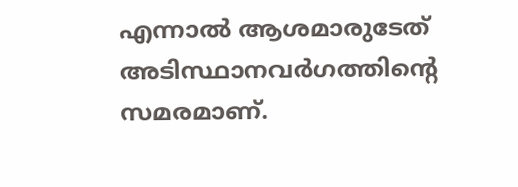എന്നാല്‍ ആശമാരുടേത് അടിസ്ഥാനവര്‍ഗത്തിന്റെ സമരമാണ്.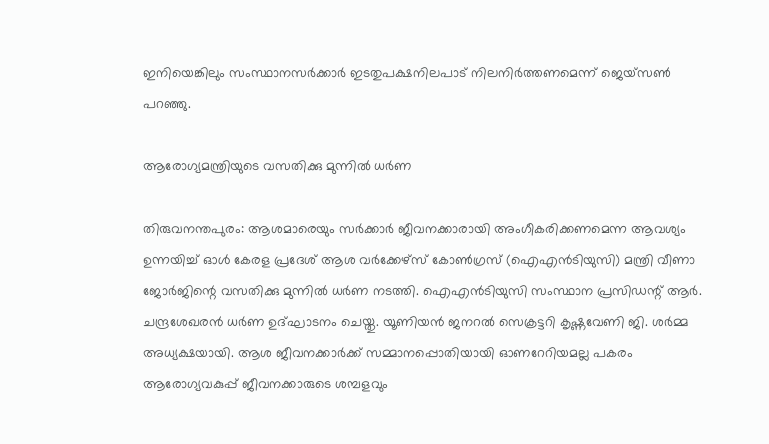ഇനിയെങ്കിലും സംസ്ഥാനസര്‍ക്കാര്‍ ഇടതുപക്ഷനിലപാട് നിലനിര്‍ത്തണമെന്ന് ജെയ്‌സണ്‍ പറഞ്ഞു.

ആരോഗ്യമന്ത്രിയുടെ വസതിക്കു മുന്നില്‍ ധര്‍ണ

തിരുവനന്തപുരം: ആശമാരെയും സര്‍ക്കാര്‍ ജീവനക്കാരായി അംഗീകരിക്കണമെന്ന ആവശ്യം ഉന്നയിച്ച് ഓള്‍ കേരള പ്രദേശ് ആശ വര്‍ക്കേഴ്സ് കോണ്‍ഗ്രസ് (ഐഎന്‍ടിയുസി) മന്ത്രി വീണാ ജോര്‍ജിന്റെ വസതിക്കു മുന്നില്‍ ധര്‍ണ നടത്തി. ഐഎന്‍ടിയുസി സംസ്ഥാന പ്രസിഡന്റ് ആര്‍. ചന്ദ്രശേഖരന്‍ ധര്‍ണ ഉദ്ഘാടനം ചെയ്തു. യൂണിയന്‍ ജനറല്‍ സെക്രട്ടറി കൃഷ്ണവേണി ജി. ശര്‍മ്മ അധ്യക്ഷയായി. ആശ ജീവനക്കാര്‍ക്ക് സമ്മാനപ്പൊതിയായി ഓണറേറിയമല്ല പകരം ആരോഗ്യവകുപ്പ് ജീവനക്കാരുടെ ശമ്പളവും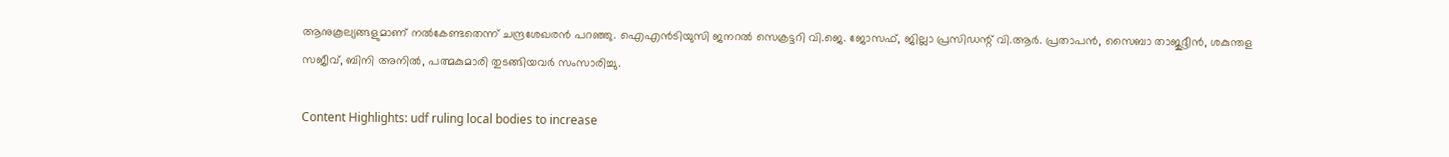ആനുകൂല്യങ്ങളുമാണ് നല്‍കേണ്ടതെന്ന് ചന്ദ്രശേഖരന്‍ പറഞ്ഞു. ഐഎന്‍ടിയുസി ജനറല്‍ സെക്രട്ടറി വി.ജെ. ജോസഫ്, ജില്ലാ പ്രസിഡന്റ് വി.ആര്‍. പ്രതാപന്‍, സൈബാ താജുദ്ദീന്‍, ശകുന്തള സജീവ്, ബിനി അനില്‍, പത്മകുമാരി തുടങ്ങിയവര്‍ സംസാരിച്ചു.

Content Highlights: udf ruling local bodies to increase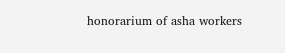honorarium of asha workers